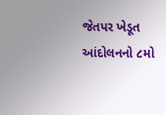જેતપર ખેડૂત આંદોલનનો ૮મો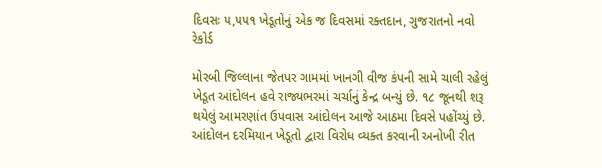દિવસઃ ૫,૫૫૧ ખેડૂતોનું એક જ દિવસમાં રક્તદાન, ગુજરાતનો નવો રેકોર્ડ

મોરબી જિલ્લાના જેતપર ગામમાં ખાનગી વીજ કંપની સામે ચાલી રહેલું ખેડૂત આંદોલન હવે રાજ્યભરમાં ચર્ચાનું કેન્દ્ર બન્યું છે. ૧૮ જૂનથી શરૂ થયેલું આમરણાંત ઉપવાસ આંદોલન આજે આઠમા દિવસે પહોંચ્યું છે. આંદોલન દરમિયાન ખેડૂતો દ્વારા વિરોધ વ્યક્ત કરવાની અનોખી રીત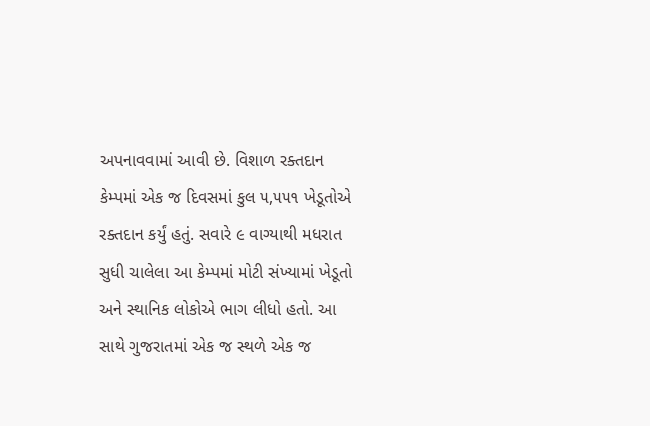અપનાવવામાં આવી છે. વિશાળ રક્તદાન કેમ્પમાં એક જ દિવસમાં કુલ ૫,૫૫૧ ખેડૂતોએ રક્તદાન કર્યું હતું. સવારે ૯ વાગ્યાથી મધરાત સુધી ચાલેલા આ કેમ્પમાં મોટી સંખ્યામાં ખેડૂતો અને સ્થાનિક લોકોએ ભાગ લીધો હતો. આ સાથે ગુજરાતમાં એક જ સ્થળે એક જ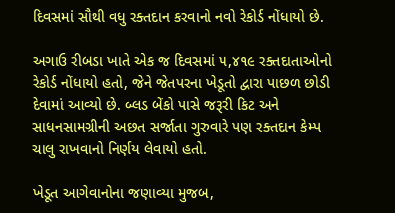દિવસમાં સૌથી વધુ રક્તદાન કરવાનો નવો રેકોર્ડ નોંધાયો છે.

અગાઉ રીબડા ખાતે એક જ દિવસમાં ૫,૪૧૯ રક્તદાતાઓનો રેકોર્ડ નોંધાયો હતો, જેને જેતપરના ખેડૂતો દ્વારા પાછળ છોડી દેવામાં આવ્યો છે. બ્લડ બેંકો પાસે જરૂરી કિટ અને સાધનસામગ્રીની અછત સર્જાતા ગુરુવારે પણ રક્તદાન કેમ્પ ચાલુ રાખવાનો નિર્ણય લેવાયો હતો.

ખેડૂત આગેવાનોના જણાવ્યા મુજબ,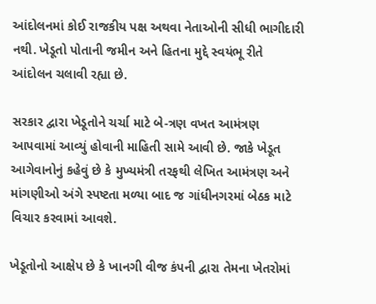આંદોલનમાં કોઈ રાજકીય પક્ષ અથવા નેતાઓની સીધી ભાગીદારી નથી. ખેડૂતો પોતાની જમીન અને હિતના મુદ્દે સ્વયંભૂ રીતે આંદોલન ચલાવી રહ્યા છે.

સરકાર દ્વારા ખેડૂતોને ચર્ચા માટે બે-ત્રણ વખત આમંત્રણ આપવામાં આવ્યું હોવાની માહિતી સામે આવી છે. જાકે ખેડૂત આગેવાનોનું કહેવું છે કે મુખ્યમંત્રી તરફથી લેખિત આમંત્રણ અને માંગણીઓ અંગે સ્પષ્ટતા મળ્યા બાદ જ ગાંધીનગરમાં બેઠક માટે વિચાર કરવામાં આવશે.

ખેડૂતોનો આક્ષેપ છે કે ખાનગી વીજ કંપની દ્વારા તેમના ખેતરોમાં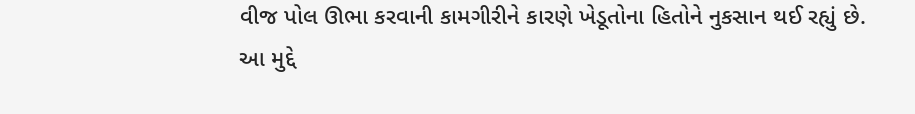વીજ પોલ ઊભા કરવાની કામગીરીને કારણે ખેડૂતોના હિતોને નુકસાન થઈ રહ્યું છે. આ મુદ્દે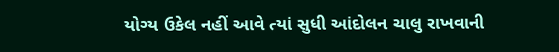યોગ્ય ઉકેલ નહીં આવે ત્યાં સુધી આંદોલન ચાલુ રાખવાની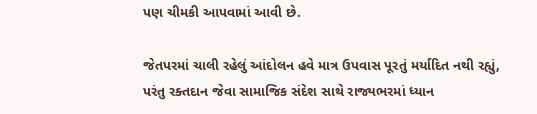પણ ચીમકી આપવામાં આવી છે.

જેતપરમાં ચાલી રહેલું આંદોલન હવે માત્ર ઉપવાસ પૂરતું મર્યાદિત નથી રહ્યું, પરંતુ રક્તદાન જેવા સામાજિક સંદેશ સાથે રાજ્યભરમાં ધ્યાન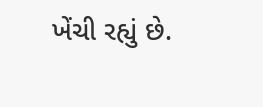ખેંચી રહ્યું છે.